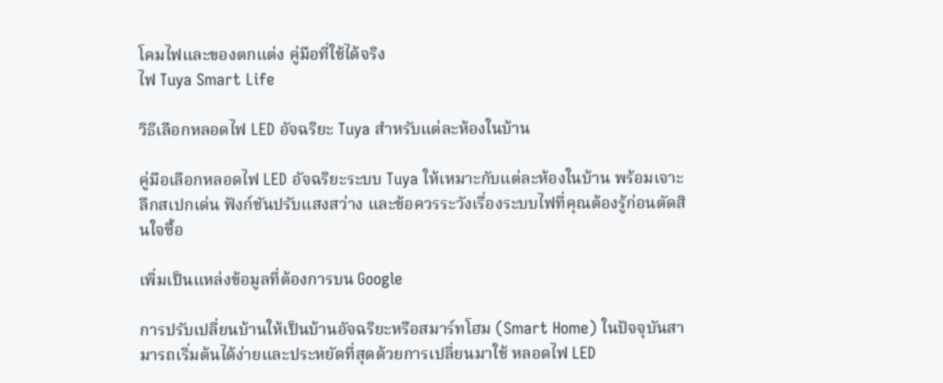โคมไฟและของตกแต่ง คู่มือที่ใช้ได้จริง
ไฟ Tuya Smart Life

วิธีเลือกหลอดไฟ LED อัจฉริยะ Tuya สำหรับแต่ละห้องในบ้าน

คู่มือเลือกหลอดไฟ LED อัจฉริยะระบบ Tuya ให้เหมาะกับแต่ละห้องในบ้าน พร้อมเจาะลึกสเปกเด่น ฟังก์ชันปรับแสงสว่าง และข้อควรระวังเรื่องระบบไฟที่คุณต้องรู้ก่อนตัดสินใจซื้อ

เพิ่มเป็นแหล่งข้อมูลที่ต้องการบน Google

การปรับเปลี่ยนบ้านให้เป็นบ้านอัจฉริยะหรือสมาร์ทโฮม (Smart Home) ในปัจจุบันสามารถเริ่มต้นได้ง่ายและประหยัดที่สุดด้วยการเปลี่ยนมาใช้ หลอดไฟ LED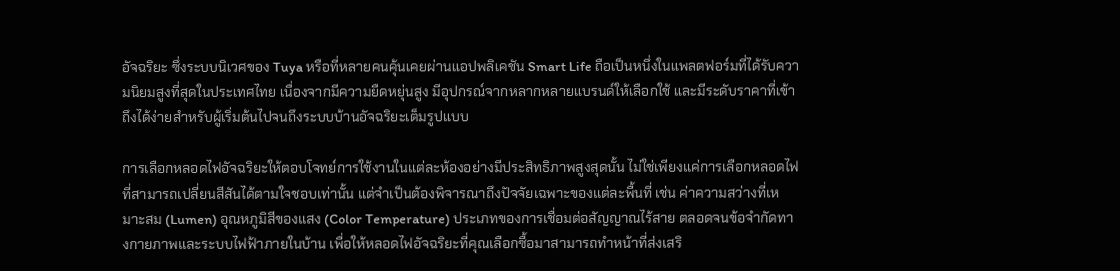อัจฉริยะ ซึ่งระบบนิเวศของ Tuya หรือที่หลายคนคุ้นเคยผ่านแอปพลิเคชัน Smart Life ถือเป็นหนึ่งในแพลตฟอร์มที่ได้รับความนิยมสูงที่สุดในประเทศไทย เนื่องจากมีความยืดหยุ่นสูง มีอุปกรณ์จากหลากหลายแบรนด์ให้เลือกใช้ และมีระดับราคาที่เข้าถึงได้ง่ายสำหรับผู้เริ่มต้นไปจนถึงระบบบ้านอัจฉริยะเต็มรูปแบบ

การเลือกหลอดไฟอัจฉริยะให้ตอบโจทย์การใช้งานในแต่ละห้องอย่างมีประสิทธิภาพสูงสุดนั้น ไม่ใช่เพียงแค่การเลือกหลอดไฟที่สามารถเปลี่ยนสีสันได้ตามใจชอบเท่านั้น แต่จำเป็นต้องพิจารณาถึงปัจจัยเฉพาะของแต่ละพื้นที่ เช่น ค่าความสว่างที่เหมาะสม (Lumen) อุณหภูมิสีของแสง (Color Temperature) ประเภทของการเชื่อมต่อสัญญาณไร้สาย ตลอดจนข้อจำกัดทางกายภาพและระบบไฟฟ้าภายในบ้าน เพื่อให้หลอดไฟอัจฉริยะที่คุณเลือกซื้อมาสามารถทำหน้าที่ส่งเสริ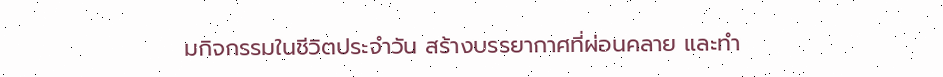มกิจกรรมในชีวิตประจำวัน สร้างบรรยากาศที่ผ่อนคลาย และทำ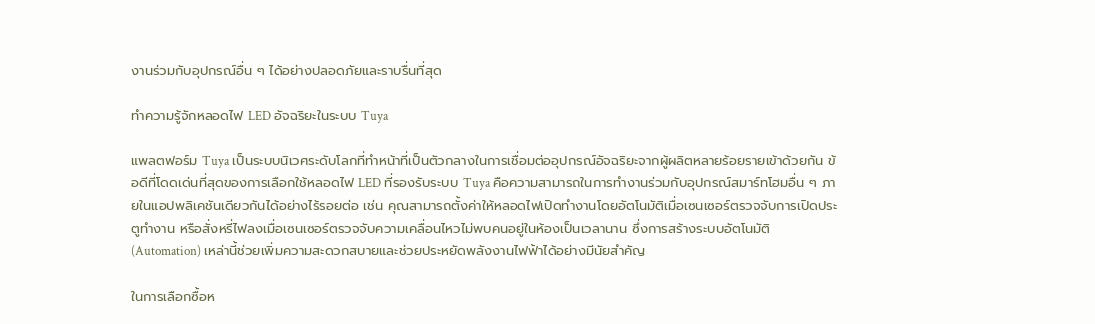งานร่วมกับอุปกรณ์อื่น ๆ ได้อย่างปลอดภัยและราบรื่นที่สุด

ทำความรู้จักหลอดไฟ LED อัจฉริยะในระบบ Tuya

แพลตฟอร์ม Tuya เป็นระบบนิเวศระดับโลกที่ทำหน้าที่เป็นตัวกลางในการเชื่อมต่ออุปกรณ์อัจฉริยะจากผู้ผลิตหลายร้อยรายเข้าด้วยกัน ข้อดีที่โดดเด่นที่สุดของการเลือกใช้หลอดไฟ LED ที่รองรับระบบ Tuya คือความสามารถในการทำงานร่วมกับอุปกรณ์สมาร์ทโฮมอื่น ๆ ภายในแอปพลิเคชันเดียวกันได้อย่างไร้รอยต่อ เช่น คุณสามารถตั้งค่าให้หลอดไฟเปิดทำงานโดยอัตโนมัติเมื่อเซนเซอร์ตรวจจับการเปิดประตูทำงาน หรือสั่งหรี่ไฟลงเมื่อเซนเซอร์ตรวจจับความเคลื่อนไหวไม่พบคนอยู่ในห้องเป็นเวลานาน ซึ่งการสร้างระบบอัตโนมัติ (Automation) เหล่านี้ช่วยเพิ่มความสะดวกสบายและช่วยประหยัดพลังงานไฟฟ้าได้อย่างมีนัยสำคัญ

ในการเลือกซื้อห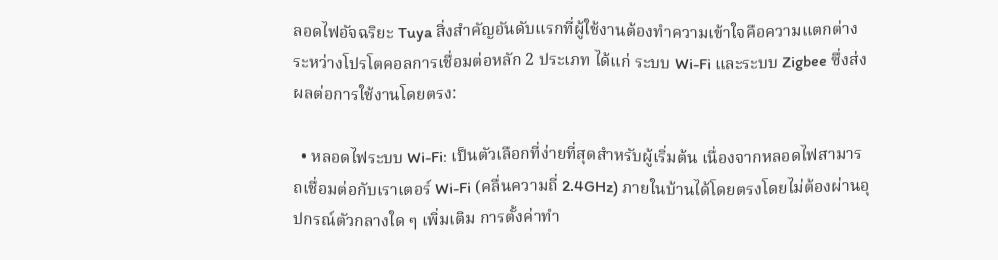ลอดไฟอัจฉริยะ Tuya สิ่งสำคัญอันดับแรกที่ผู้ใช้งานต้องทำความเข้าใจคือความแตกต่างระหว่างโปรโตคอลการเชื่อมต่อหลัก 2 ประเภท ได้แก่ ระบบ Wi-Fi และระบบ Zigbee ซึ่งส่งผลต่อการใช้งานโดยตรง:

  • หลอดไฟระบบ Wi-Fi: เป็นตัวเลือกที่ง่ายที่สุดสำหรับผู้เริ่มต้น เนื่องจากหลอดไฟสามารถเชื่อมต่อกับเราเตอร์ Wi-Fi (คลื่นความถี่ 2.4GHz) ภายในบ้านได้โดยตรงโดยไม่ต้องผ่านอุปกรณ์ตัวกลางใด ๆ เพิ่มเติม การตั้งค่าทำ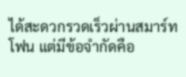ได้สะดวกรวดเร็วผ่านสมาร์ทโฟน แต่มีข้อจำกัดคือ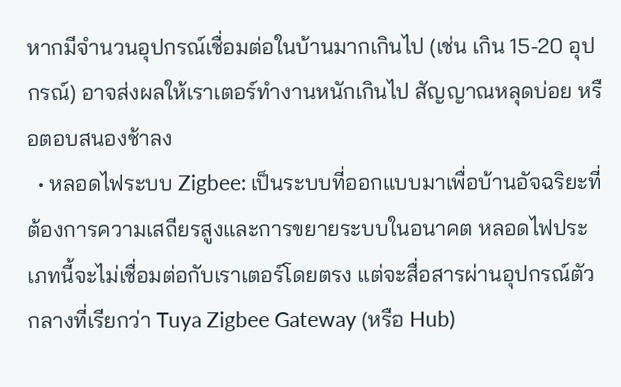หากมีจำนวนอุปกรณ์เชื่อมต่อในบ้านมากเกินไป (เช่น เกิน 15-20 อุปกรณ์) อาจส่งผลให้เราเตอร์ทำงานหนักเกินไป สัญญาณหลุดบ่อย หรือตอบสนองช้าลง
  • หลอดไฟระบบ Zigbee: เป็นระบบที่ออกแบบมาเพื่อบ้านอัจฉริยะที่ต้องการความเสถียรสูงและการขยายระบบในอนาคต หลอดไฟประเภทนี้จะไม่เชื่อมต่อกับเราเตอร์โดยตรง แต่จะสื่อสารผ่านอุปกรณ์ตัวกลางที่เรียกว่า Tuya Zigbee Gateway (หรือ Hub)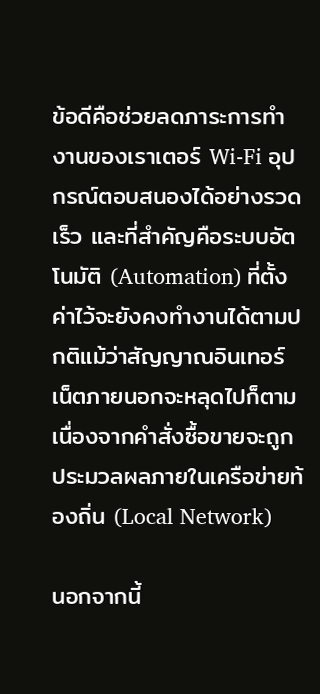ข้อดีคือช่วยลดภาระการทำงานของเราเตอร์ Wi-Fi อุปกรณ์ตอบสนองได้อย่างรวดเร็ว และที่สำคัญคือระบบอัตโนมัติ (Automation) ที่ตั้งค่าไว้จะยังคงทำงานได้ตามปกติแม้ว่าสัญญาณอินเทอร์เน็ตภายนอกจะหลุดไปก็ตาม เนื่องจากคำสั่งซื้อขายจะถูกประมวลผลภายในเครือข่ายท้องถิ่น (Local Network)

นอกจากนี้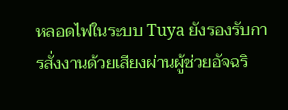หลอดไฟในระบบ Tuya ยังรองรับการสั่งงานด้วยเสียงผ่านผู้ช่วยอัจฉริ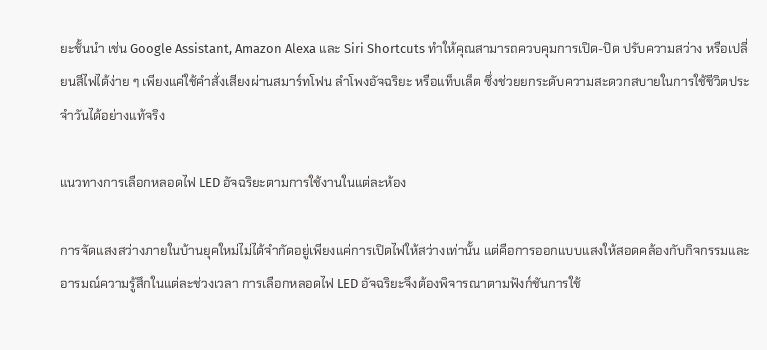ยะชั้นนำ เช่น Google Assistant, Amazon Alexa และ Siri Shortcuts ทำให้คุณสามารถควบคุมการเปิด-ปิด ปรับความสว่าง หรือเปลี่ยนสีไฟได้ง่าย ๆ เพียงแค่ใช้คำสั่งเสียงผ่านสมาร์ทโฟน ลำโพงอัจฉริยะ หรือแท็บเล็ต ซึ่งช่วยยกระดับความสะดวกสบายในการใช้ชีวิตประจำวันได้อย่างแท้จริง

แนวทางการเลือกหลอดไฟ LED อัจฉริยะตามการใช้งานในแต่ละห้อง

การจัดแสงสว่างภายในบ้านยุคใหม่ไม่ได้จำกัดอยู่เพียงแค่การเปิดไฟให้สว่างเท่านั้น แต่คือการออกแบบแสงให้สอดคล้องกับกิจกรรมและอารมณ์ความรู้สึกในแต่ละช่วงเวลา การเลือกหลอดไฟ LED อัจฉริยะจึงต้องพิจารณาตามฟังก์ชันการใช้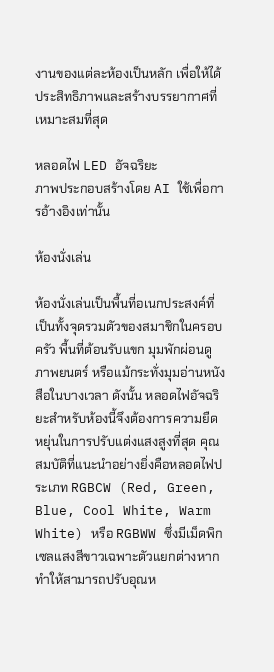งานของแต่ละห้องเป็นหลัก เพื่อให้ได้ประสิทธิภาพและสร้างบรรยากาศที่เหมาะสมที่สุด

หลอดไฟ LED อัจฉริยะ
ภาพประกอบสร้างโดย AI ใช้เพื่อการอ้างอิงเท่านั้น

ห้องนั่งเล่น

ห้องนั่งเล่นเป็นพื้นที่อเนกประสงค์ที่เป็นทั้งจุดรวมตัวของสมาชิกในครอบครัว พื้นที่ต้อนรับแขก มุมพักผ่อนดูภาพยนตร์ หรือแม้กระทั่งมุมอ่านหนังสือในบางเวลา ดังนั้น หลอดไฟอัจฉริยะสำหรับห้องนี้จึงต้องการความยืดหยุ่นในการปรับแต่งแสงสูงที่สุด คุณสมบัติที่แนะนำอย่างยิ่งคือหลอดไฟประเภท RGBCW (Red, Green, Blue, Cool White, Warm White) หรือ RGBWW ซึ่งมีเม็ดพิกเซลแสงสีขาวเฉพาะตัวแยกต่างหาก ทำให้สามารถปรับอุณห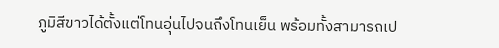ภูมิสีขาวได้ตั้งแต่โทนอุ่นไปจนถึงโทนเย็น พร้อมทั้งสามารถเป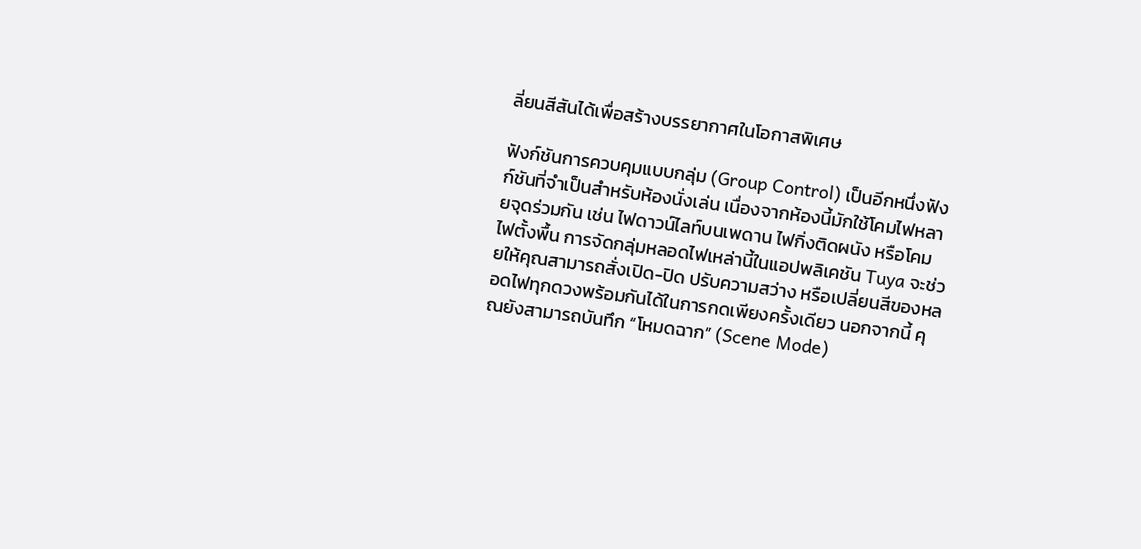ลี่ยนสีสันได้เพื่อสร้างบรรยากาศในโอกาสพิเศษ

ฟังก์ชันการควบคุมแบบกลุ่ม (Group Control) เป็นอีกหนึ่งฟังก์ชันที่จำเป็นสำหรับห้องนั่งเล่น เนื่องจากห้องนี้มักใช้โคมไฟหลายจุดร่วมกัน เช่น ไฟดาวน์ไลท์บนเพดาน ไฟกิ่งติดผนัง หรือโคมไฟตั้งพื้น การจัดกลุ่มหลอดไฟเหล่านี้ในแอปพลิเคชัน Tuya จะช่วยให้คุณสามารถสั่งเปิด-ปิด ปรับความสว่าง หรือเปลี่ยนสีของหลอดไฟทุกดวงพร้อมกันได้ในการกดเพียงครั้งเดียว นอกจากนี้ คุณยังสามารถบันทึก “โหมดฉาก” (Scene Mode)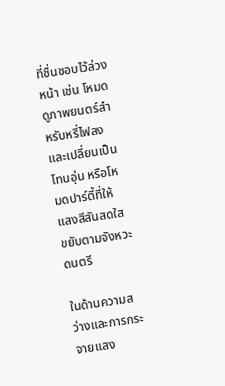ที่ชื่นชอบไว้ล่วงหน้า เช่น โหมดดูภาพยนตร์สำหรับหรี่ไฟลงและเปลี่ยนเป็นโทนอุ่น หรือโหมดปาร์ตี้ที่ให้แสงสีสันสดใสขยับตามจังหวะดนตรี

ในด้านความสว่างและการกระจายแสง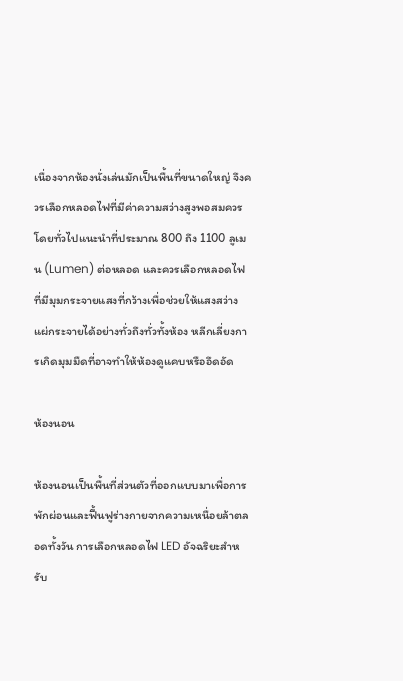เนื่องจากห้องนั่งเล่นมักเป็นพื้นที่ขนาดใหญ่ จึงควรเลือกหลอดไฟที่มีค่าความสว่างสูงพอสมควร โดยทั่วไปแนะนำที่ประมาณ 800 ถึง 1100 ลูเมน (Lumen) ต่อหลอด และควรเลือกหลอดไฟที่มีมุมกระจายแสงที่กว้างเพื่อช่วยให้แสงสว่างแผ่กระจายได้อย่างทั่วถึงทั่วทั้งห้อง หลีกเลี่ยงการเกิดมุมมืดที่อาจทำให้ห้องดูแคบหรืออึดอัด

ห้องนอน

ห้องนอนเป็นพื้นที่ส่วนตัวที่ออกแบบมาเพื่อการพักผ่อนและฟื้นฟูร่างกายจากความเหนื่อยล้าตลอดทั้งวัน การเลือกหลอดไฟ LED อัจฉริยะสำหรับ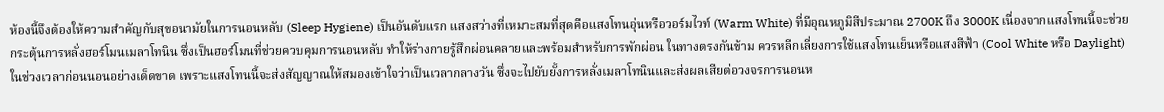ห้องนี้จึงต้องให้ความสำคัญกับสุขอนามัยในการนอนหลับ (Sleep Hygiene) เป็นอันดับแรก แสงสว่างที่เหมาะสมที่สุดคือแสงโทนอุ่นหรือวอร์มไวท์ (Warm White) ที่มีอุณหภูมิสีประมาณ 2700K ถึง 3000K เนื่องจากแสงโทนนี้จะช่วยกระตุ้นการหลั่งฮอร์โมนเมลาโทนิน ซึ่งเป็นฮอร์โมนที่ช่วยควบคุมการนอนหลับ ทำให้ร่างกายรู้สึกผ่อนคลายและพร้อมสำหรับการพักผ่อน ในทางตรงกันข้าม ควรหลีกเลี่ยงการใช้แสงโทนเย็นหรือแสงสีฟ้า (Cool White หรือ Daylight) ในช่วงเวลาก่อนนอนอย่างเด็ดขาด เพราะแสงโทนนี้จะส่งสัญญาณให้สมองเข้าใจว่าเป็นเวลากลางวัน ซึ่งจะไปยับยั้งการหลั่งเมลาโทนินและส่งผลเสียต่อวงจรการนอนห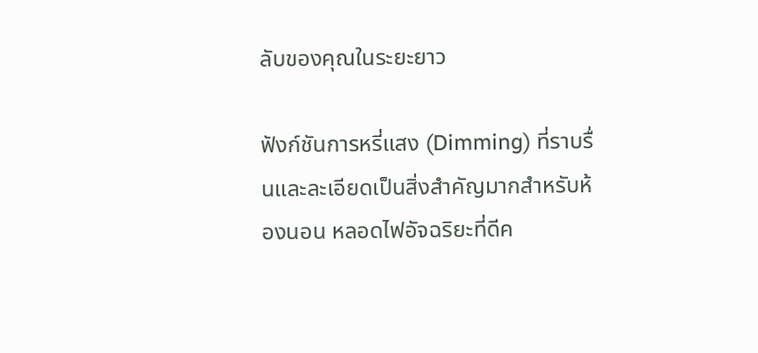ลับของคุณในระยะยาว

ฟังก์ชันการหรี่แสง (Dimming) ที่ราบรื่นและละเอียดเป็นสิ่งสำคัญมากสำหรับห้องนอน หลอดไฟอัจฉริยะที่ดีค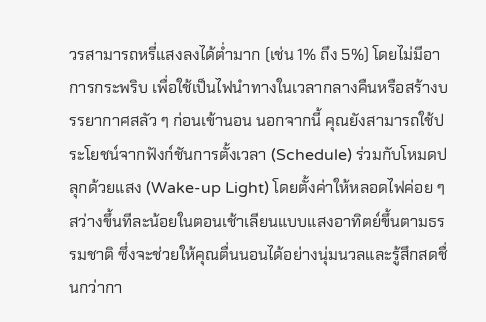วรสามารถหรี่แสงลงได้ต่ำมาก (เช่น 1% ถึง 5%) โดยไม่มีอาการกระพริบ เพื่อใช้เป็นไฟนำทางในเวลากลางคืนหรือสร้างบรรยากาศสลัว ๆ ก่อนเข้านอน นอกจากนี้ คุณยังสามารถใช้ประโยชน์จากฟังก์ชันการตั้งเวลา (Schedule) ร่วมกับโหมดปลุกด้วยแสง (Wake-up Light) โดยตั้งค่าให้หลอดไฟค่อย ๆ สว่างขึ้นทีละน้อยในตอนเช้าเลียนแบบแสงอาทิตย์ขึ้นตามธรรมชาติ ซึ่งจะช่วยให้คุณตื่นนอนได้อย่างนุ่มนวลและรู้สึกสดชื่นกว่ากา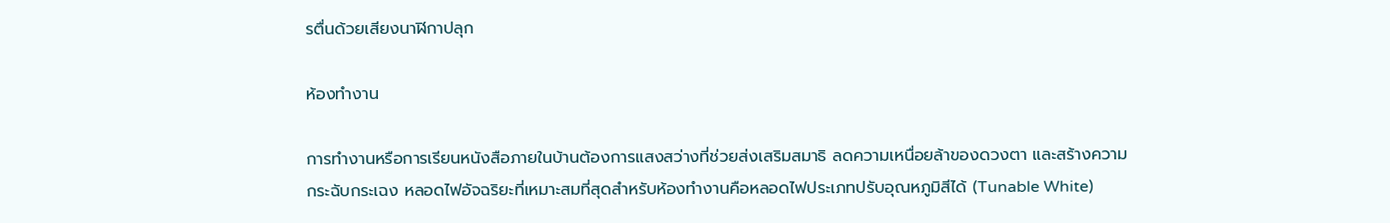รตื่นด้วยเสียงนาฬิกาปลุก

ห้องทำงาน

การทำงานหรือการเรียนหนังสือภายในบ้านต้องการแสงสว่างที่ช่วยส่งเสริมสมาธิ ลดความเหนื่อยล้าของดวงตา และสร้างความกระฉับกระเฉง หลอดไฟอัจฉริยะที่เหมาะสมที่สุดสำหรับห้องทำงานคือหลอดไฟประเภทปรับอุณหภูมิสีได้ (Tunable White)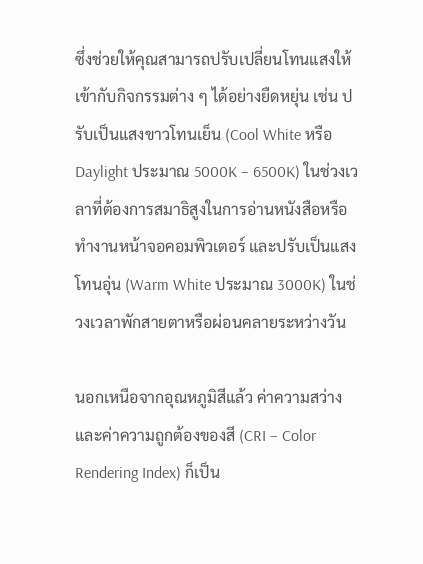ซึ่งช่วยให้คุณสามารถปรับเปลี่ยนโทนแสงให้เข้ากับกิจกรรมต่าง ๆ ได้อย่างยืดหยุ่น เช่น ปรับเป็นแสงขาวโทนเย็น (Cool White หรือ Daylight ประมาณ 5000K – 6500K) ในช่วงเวลาที่ต้องการสมาธิสูงในการอ่านหนังสือหรือทำงานหน้าจอคอมพิวเตอร์ และปรับเป็นแสงโทนอุ่น (Warm White ประมาณ 3000K) ในช่วงเวลาพักสายตาหรือผ่อนคลายระหว่างวัน

นอกเหนือจากอุณหภูมิสีแล้ว ค่าความสว่างและค่าความถูกต้องของสี (CRI – Color Rendering Index) ก็เป็น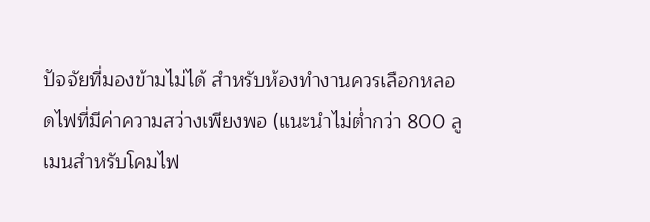ปัจจัยที่มองข้ามไม่ได้ สำหรับห้องทำงานควรเลือกหลอดไฟที่มีค่าความสว่างเพียงพอ (แนะนำไม่ต่ำกว่า 800 ลูเมนสำหรับโคมไฟ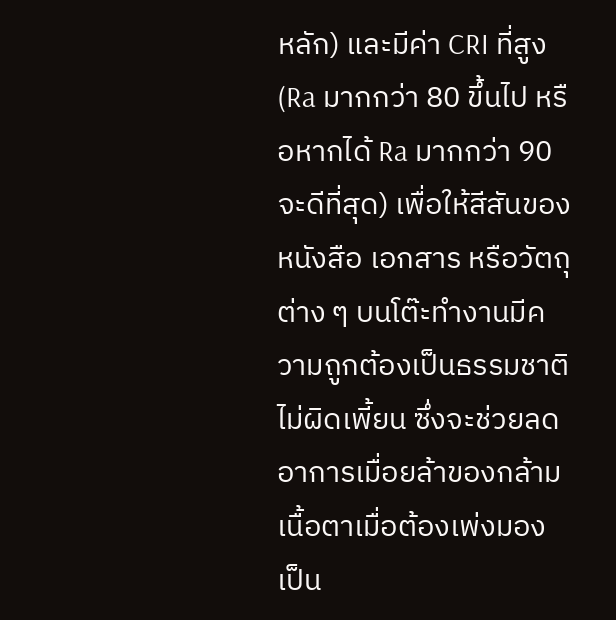หลัก) และมีค่า CRI ที่สูง (Ra มากกว่า 80 ขึ้นไป หรือหากได้ Ra มากกว่า 90 จะดีที่สุด) เพื่อให้สีสันของหนังสือ เอกสาร หรือวัตถุต่าง ๆ บนโต๊ะทำงานมีความถูกต้องเป็นธรรมชาติ ไม่ผิดเพี้ยน ซึ่งจะช่วยลดอาการเมื่อยล้าของกล้ามเนื้อตาเมื่อต้องเพ่งมองเป็น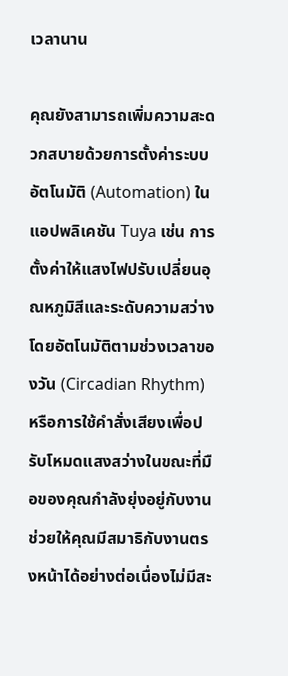เวลานาน

คุณยังสามารถเพิ่มความสะดวกสบายด้วยการตั้งค่าระบบอัตโนมัติ (Automation) ในแอปพลิเคชัน Tuya เช่น การตั้งค่าให้แสงไฟปรับเปลี่ยนอุณหภูมิสีและระดับความสว่างโดยอัตโนมัติตามช่วงเวลาของวัน (Circadian Rhythm) หรือการใช้คำสั่งเสียงเพื่อปรับโหมดแสงสว่างในขณะที่มือของคุณกำลังยุ่งอยู่กับงาน ช่วยให้คุณมีสมาธิกับงานตรงหน้าได้อย่างต่อเนื่องไม่มีสะ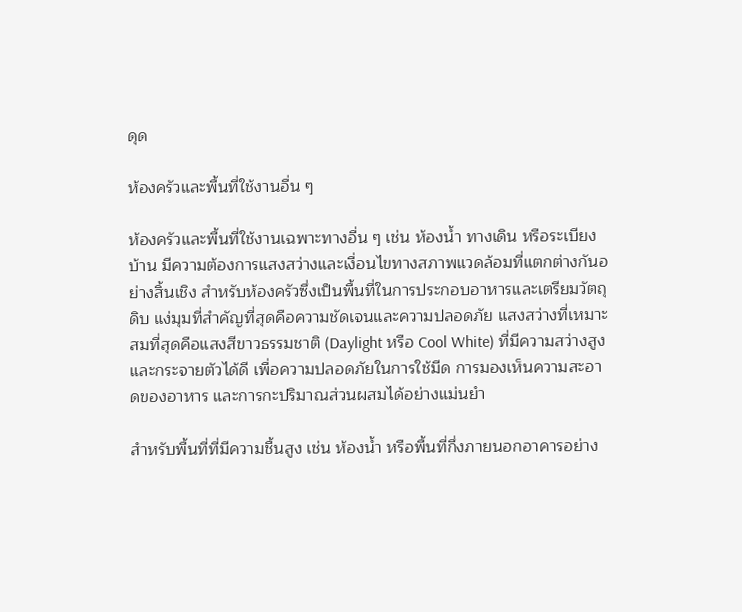ดุด

ห้องครัวและพื้นที่ใช้งานอื่น ๆ

ห้องครัวและพื้นที่ใช้งานเฉพาะทางอื่น ๆ เช่น ห้องน้ำ ทางเดิน หรือระเบียงบ้าน มีความต้องการแสงสว่างและเงื่อนไขทางสภาพแวดล้อมที่แตกต่างกันอย่างสิ้นเชิง สำหรับห้องครัวซึ่งเป็นพื้นที่ในการประกอบอาหารและเตรียมวัตถุดิบ แง่มุมที่สำคัญที่สุดคือความชัดเจนและความปลอดภัย แสงสว่างที่เหมาะสมที่สุดคือแสงสีขาวธรรมชาติ (Daylight หรือ Cool White) ที่มีความสว่างสูงและกระจายตัวได้ดี เพื่อความปลอดภัยในการใช้มีด การมองเห็นความสะอาดของอาหาร และการกะปริมาณส่วนผสมได้อย่างแม่นยำ

สำหรับพื้นที่ที่มีความชื้นสูง เช่น ห้องน้ำ หรือพื้นที่กึ่งภายนอกอาคารอย่าง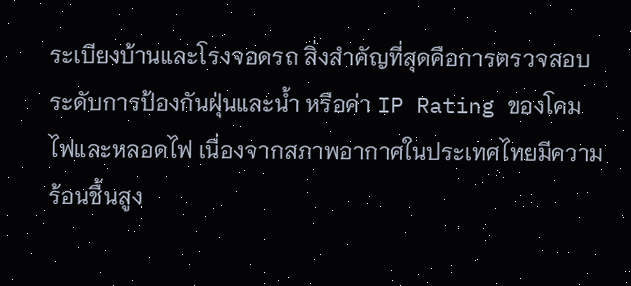ระเบียงบ้านและโรงจอดรถ สิ่งสำคัญที่สุดคือการตรวจสอบระดับการป้องกันฝุ่นและน้ำ หรือค่า IP Rating ของโคมไฟและหลอดไฟ เนื่องจากสภาพอากาศในประเทศไทยมีความร้อนชื้นสูง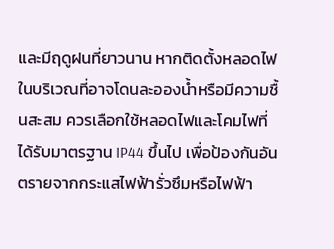และมีฤดูฝนที่ยาวนาน หากติดตั้งหลอดไฟในบริเวณที่อาจโดนละอองน้ำหรือมีความชื้นสะสม ควรเลือกใช้หลอดไฟและโคมไฟที่ได้รับมาตรฐาน IP44 ขึ้นไป เพื่อป้องกันอันตรายจากกระแสไฟฟ้ารั่วซึมหรือไฟฟ้า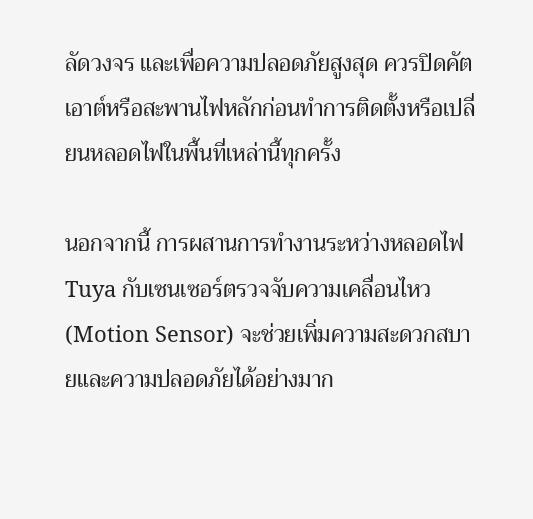ลัดวงจร และเพื่อความปลอดภัยสูงสุด ควรปิดคัตเอาต์หรือสะพานไฟหลักก่อนทำการติดตั้งหรือเปลี่ยนหลอดไฟในพื้นที่เหล่านี้ทุกครั้ง

นอกจากนี้ การผสานการทำงานระหว่างหลอดไฟ Tuya กับเซนเซอร์ตรวจจับความเคลื่อนไหว (Motion Sensor) จะช่วยเพิ่มความสะดวกสบายและความปลอดภัยได้อย่างมาก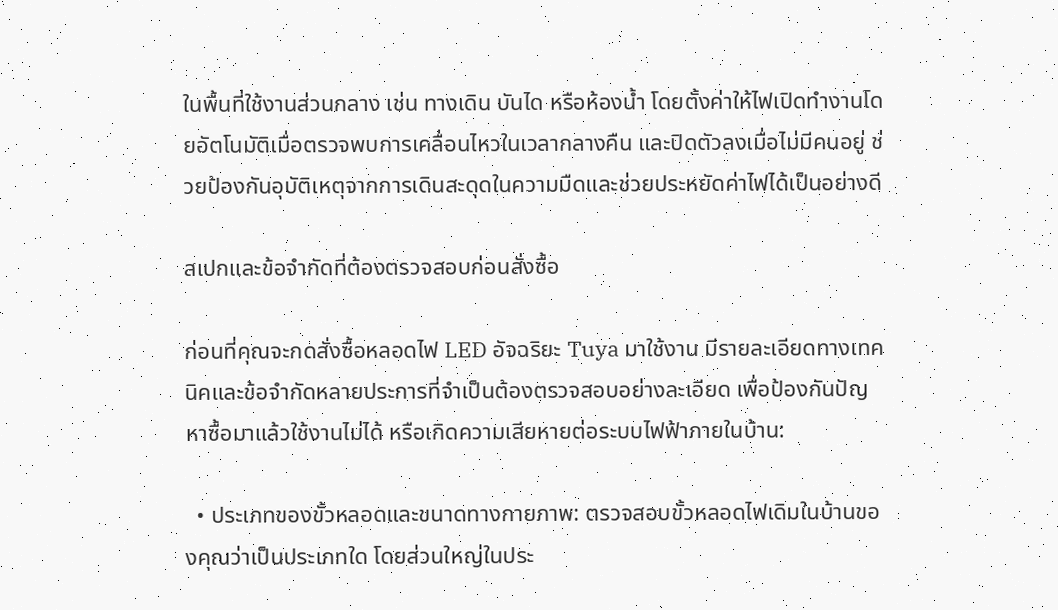ในพื้นที่ใช้งานส่วนกลาง เช่น ทางเดิน บันได หรือห้องน้ำ โดยตั้งค่าให้ไฟเปิดทำงานโดยอัตโนมัติเมื่อตรวจพบการเคลื่อนไหวในเวลากลางคืน และปิดตัวลงเมื่อไม่มีคนอยู่ ช่วยป้องกันอุบัติเหตุจากการเดินสะดุดในความมืดและช่วยประหยัดค่าไฟได้เป็นอย่างดี

สเปกและข้อจำกัดที่ต้องตรวจสอบก่อนสั่งซื้อ

ก่อนที่คุณจะกดสั่งซื้อหลอดไฟ LED อัจฉริยะ Tuya มาใช้งาน มีรายละเอียดทางเทคนิคและข้อจำกัดหลายประการที่จำเป็นต้องตรวจสอบอย่างละเอียด เพื่อป้องกันปัญหาซื้อมาแล้วใช้งานไม่ได้ หรือเกิดความเสียหายต่อระบบไฟฟ้าภายในบ้าน:

  • ประเภทของขั้วหลอดและขนาดทางกายภาพ: ตรวจสอบขั้วหลอดไฟเดิมในบ้านของคุณว่าเป็นประเภทใด โดยส่วนใหญ่ในประ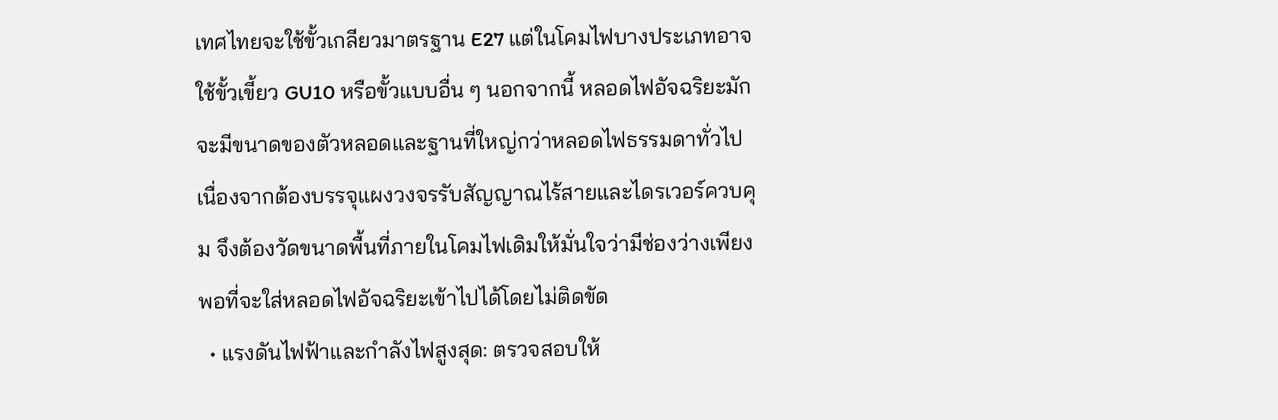เทศไทยจะใช้ขั้วเกลียวมาตรฐาน E27 แต่ในโคมไฟบางประเภทอาจใช้ขั้วเขี้ยว GU10 หรือขั้วแบบอื่น ๆ นอกจากนี้ หลอดไฟอัจฉริยะมักจะมีขนาดของตัวหลอดและฐานที่ใหญ่กว่าหลอดไฟธรรมดาทั่วไปเนื่องจากต้องบรรจุแผงวงจรรับสัญญาณไร้สายและไดรเวอร์ควบคุม จึงต้องวัดขนาดพื้นที่ภายในโคมไฟเดิมให้มั่นใจว่ามีช่องว่างเพียงพอที่จะใส่หลอดไฟอัจฉริยะเข้าไปได้โดยไม่ติดขัด
  • แรงดันไฟฟ้าและกำลังไฟสูงสุด: ตรวจสอบให้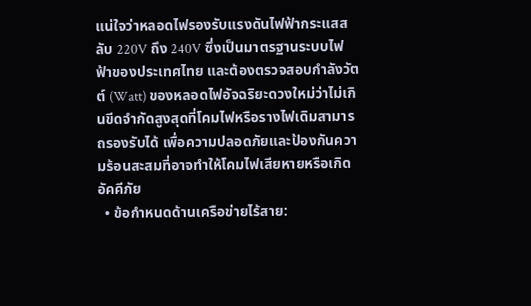แน่ใจว่าหลอดไฟรองรับแรงดันไฟฟ้ากระแสสลับ 220V ถึง 240V ซึ่งเป็นมาตรฐานระบบไฟฟ้าของประเทศไทย และต้องตรวจสอบกำลังวัตต์ (Watt) ของหลอดไฟอัจฉริยะดวงใหม่ว่าไม่เกินขีดจำกัดสูงสุดที่โคมไฟหรือรางไฟเดิมสามารถรองรับได้ เพื่อความปลอดภัยและป้องกันความร้อนสะสมที่อาจทำให้โคมไฟเสียหายหรือเกิดอัคคีภัย
  • ข้อกำหนดด้านเครือข่ายไร้สาย: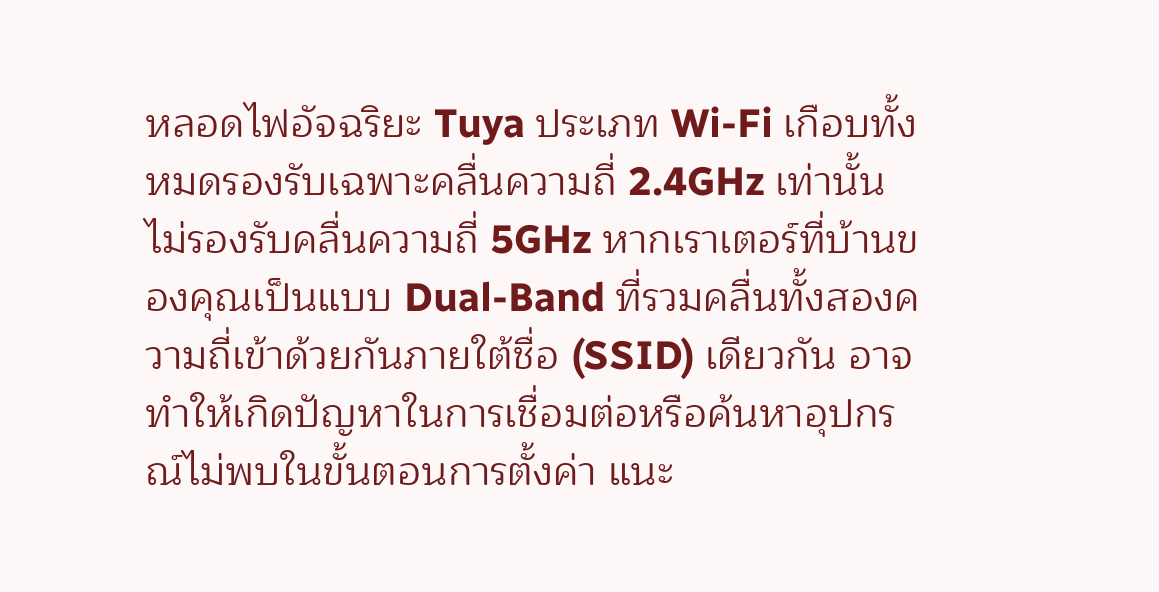หลอดไฟอัจฉริยะ Tuya ประเภท Wi-Fi เกือบทั้งหมดรองรับเฉพาะคลื่นความถี่ 2.4GHz เท่านั้น ไม่รองรับคลื่นความถี่ 5GHz หากเราเตอร์ที่บ้านของคุณเป็นแบบ Dual-Band ที่รวมคลื่นทั้งสองความถี่เข้าด้วยกันภายใต้ชื่อ (SSID) เดียวกัน อาจทำให้เกิดปัญหาในการเชื่อมต่อหรือค้นหาอุปกรณ์ไม่พบในขั้นตอนการตั้งค่า แนะ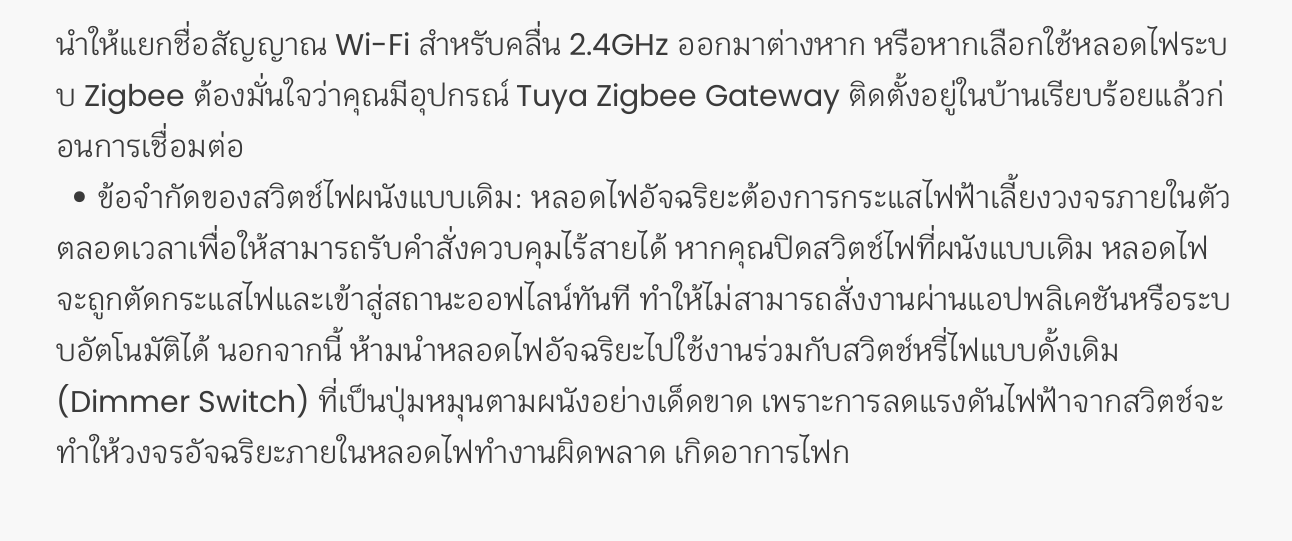นำให้แยกชื่อสัญญาณ Wi-Fi สำหรับคลื่น 2.4GHz ออกมาต่างหาก หรือหากเลือกใช้หลอดไฟระบบ Zigbee ต้องมั่นใจว่าคุณมีอุปกรณ์ Tuya Zigbee Gateway ติดตั้งอยู่ในบ้านเรียบร้อยแล้วก่อนการเชื่อมต่อ
  • ข้อจำกัดของสวิตช์ไฟผนังแบบเดิม: หลอดไฟอัจฉริยะต้องการกระแสไฟฟ้าเลี้ยงวงจรภายในตัวตลอดเวลาเพื่อให้สามารถรับคำสั่งควบคุมไร้สายได้ หากคุณปิดสวิตช์ไฟที่ผนังแบบเดิม หลอดไฟจะถูกตัดกระแสไฟและเข้าสู่สถานะออฟไลน์ทันที ทำให้ไม่สามารถสั่งงานผ่านแอปพลิเคชันหรือระบบอัตโนมัติได้ นอกจากนี้ ห้ามนำหลอดไฟอัจฉริยะไปใช้งานร่วมกับสวิตช์หรี่ไฟแบบดั้งเดิม (Dimmer Switch) ที่เป็นปุ่มหมุนตามผนังอย่างเด็ดขาด เพราะการลดแรงดันไฟฟ้าจากสวิตช์จะทำให้วงจรอัจฉริยะภายในหลอดไฟทำงานผิดพลาด เกิดอาการไฟก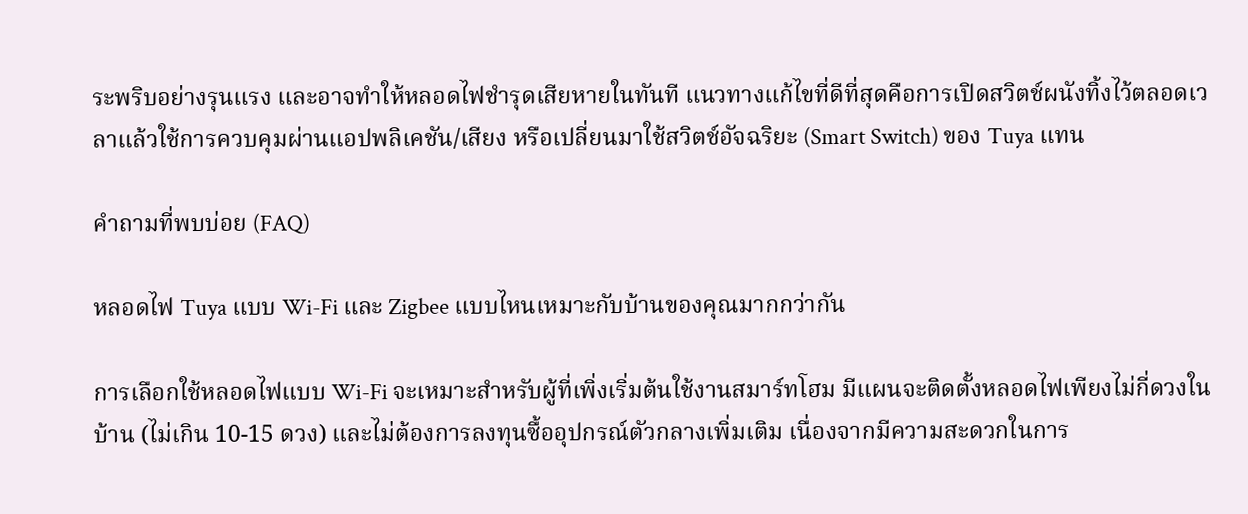ระพริบอย่างรุนแรง และอาจทำให้หลอดไฟชำรุดเสียหายในทันที แนวทางแก้ไขที่ดีที่สุดคือการเปิดสวิตช์ผนังทิ้งไว้ตลอดเวลาแล้วใช้การควบคุมผ่านแอปพลิเคชัน/เสียง หรือเปลี่ยนมาใช้สวิตช์อัจฉริยะ (Smart Switch) ของ Tuya แทน

คำถามที่พบบ่อย (FAQ)

หลอดไฟ Tuya แบบ Wi-Fi และ Zigbee แบบไหนเหมาะกับบ้านของคุณมากกว่ากัน

การเลือกใช้หลอดไฟแบบ Wi-Fi จะเหมาะสำหรับผู้ที่เพิ่งเริ่มต้นใช้งานสมาร์ทโฮม มีแผนจะติดตั้งหลอดไฟเพียงไม่กี่ดวงในบ้าน (ไม่เกิน 10-15 ดวง) และไม่ต้องการลงทุนซื้ออุปกรณ์ตัวกลางเพิ่มเติม เนื่องจากมีความสะดวกในการ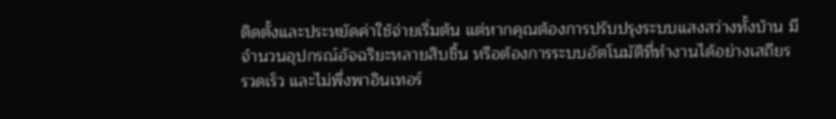ติดตั้งและประหยัดค่าใช้จ่ายเริ่มต้น แต่หากคุณต้องการปรับปรุงระบบแสงสว่างทั้งบ้าน มีจำนวนอุปกรณ์อัจฉริยะหลายสิบชิ้น หรือต้องการระบบอัตโนมัติที่ทำงานได้อย่างเสถียร รวดเร็ว และไม่พึ่งพาอินเทอร์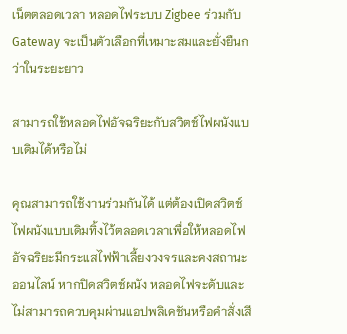เน็ตตลอดเวลา หลอดไฟระบบ Zigbee ร่วมกับ Gateway จะเป็นตัวเลือกที่เหมาะสมและยั่งยืนกว่าในระยะยาว

สามารถใช้หลอดไฟอัจฉริยะกับสวิตช์ไฟผนังแบบเดิมได้หรือไม่

คุณสามารถใช้งานร่วมกันได้ แต่ต้องเปิดสวิตช์ไฟผนังแบบเดิมทิ้งไว้ตลอดเวลาเพื่อให้หลอดไฟอัจฉริยะมีกระแสไฟฟ้าเลี้ยงวงจรและคงสถานะออนไลน์ หากปิดสวิตช์ผนัง หลอดไฟจะดับและไม่สามารถควบคุมผ่านแอปพลิเคชันหรือคำสั่งเสี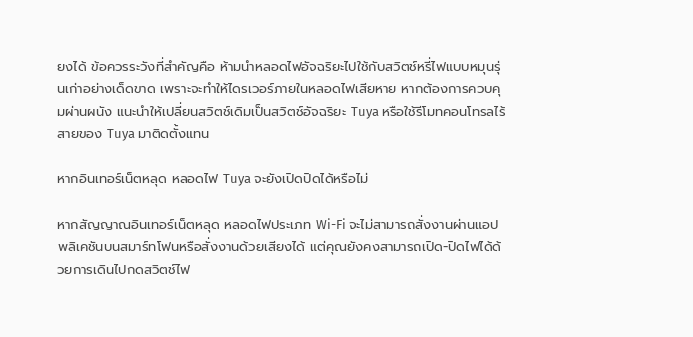ยงได้ ข้อควรระวังที่สำคัญคือ ห้ามนำหลอดไฟอัจฉริยะไปใช้กับสวิตช์หรี่ไฟแบบหมุนรุ่นเก่าอย่างเด็ดขาด เพราะจะทำให้ไดรเวอร์ภายในหลอดไฟเสียหาย หากต้องการควบคุมผ่านผนัง แนะนำให้เปลี่ยนสวิตช์เดิมเป็นสวิตช์อัจฉริยะ Tuya หรือใช้รีโมทคอนโทรลไร้สายของ Tuya มาติดตั้งแทน

หากอินเทอร์เน็ตหลุด หลอดไฟ Tuya จะยังเปิดปิดได้หรือไม่

หากสัญญาณอินเทอร์เน็ตหลุด หลอดไฟประเภท Wi-Fi จะไม่สามารถสั่งงานผ่านแอปพลิเคชันบนสมาร์ทโฟนหรือสั่งงานด้วยเสียงได้ แต่คุณยังคงสามารถเปิด-ปิดไฟได้ด้วยการเดินไปกดสวิตช์ไฟ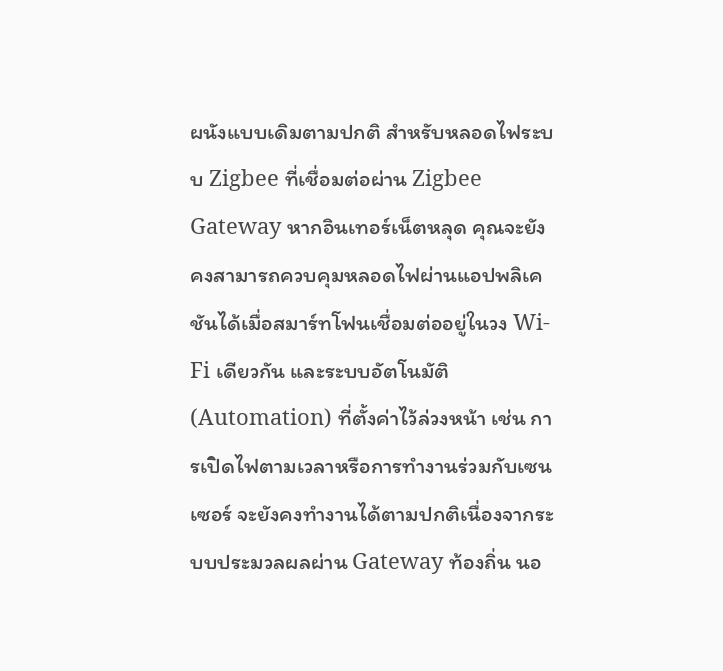ผนังแบบเดิมตามปกติ สำหรับหลอดไฟระบบ Zigbee ที่เชื่อมต่อผ่าน Zigbee Gateway หากอินเทอร์เน็ตหลุด คุณจะยังคงสามารถควบคุมหลอดไฟผ่านแอปพลิเคชันได้เมื่อสมาร์ทโฟนเชื่อมต่ออยู่ในวง Wi-Fi เดียวกัน และระบบอัตโนมัติ (Automation) ที่ตั้งค่าไว้ล่วงหน้า เช่น การเปิดไฟตามเวลาหรือการทำงานร่วมกับเซนเซอร์ จะยังคงทำงานได้ตามปกติเนื่องจากระบบประมวลผลผ่าน Gateway ท้องถิ่น นอ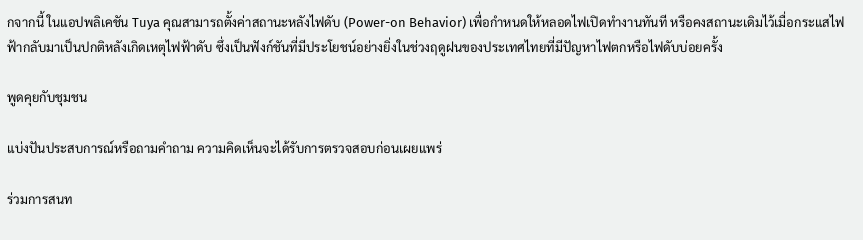กจากนี้ ในแอปพลิเคชัน Tuya คุณสามารถตั้งค่าสถานะหลังไฟดับ (Power-on Behavior) เพื่อกำหนดให้หลอดไฟเปิดทำงานทันที หรือคงสถานะเดิมไว้เมื่อกระแสไฟฟ้ากลับมาเป็นปกติหลังเกิดเหตุไฟฟ้าดับ ซึ่งเป็นฟังก์ชันที่มีประโยชน์อย่างยิ่งในช่วงฤดูฝนของประเทศไทยที่มีปัญหาไฟตกหรือไฟดับบ่อยครั้ง

พูดคุยกับชุมชน

แบ่งปันประสบการณ์หรือถามคำถาม ความคิดเห็นจะได้รับการตรวจสอบก่อนเผยแพร่

ร่วมการสนท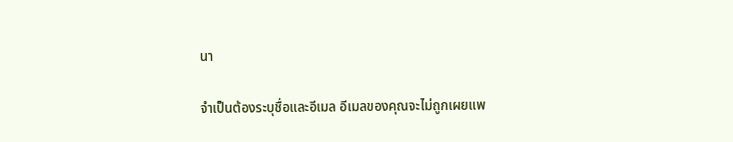นา

จำเป็นต้องระบุชื่อและอีเมล อีเมลของคุณจะไม่ถูกเผยแพ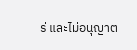ร่ และไม่อนุญาต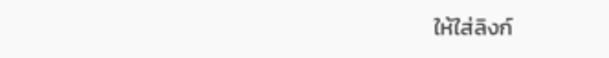ให้ใส่ลิงก์